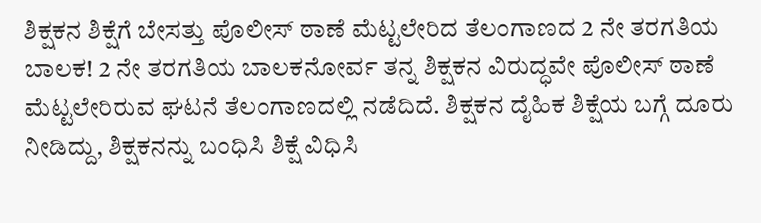ಶಿಕ್ಷಕನ ಶಿಕ್ಷೆಗೆ ಬೇಸತ್ತು ಪೊಲೀಸ್ ಠಾಣೆ ಮೆಟ್ಟಲೇರಿದ ತೆಲಂಗಾಣದ 2 ನೇ ತರಗತಿಯ ಬಾಲಕ! 2 ನೇ ತರಗತಿಯ ಬಾಲಕನೋರ್ವ ತನ್ನ ಶಿಕ್ಷಕನ ವಿರುದ್ಧವೇ ಪೊಲೀಸ್ ಠಾಣೆ ಮೆಟ್ಟಲೇರಿರುವ ಘಟನೆ ತೆಲಂಗಾಣದಲ್ಲಿ ನಡೆದಿದೆ. ಶಿಕ್ಷಕನ ದೈಹಿಕ ಶಿಕ್ಷೆಯ ಬಗ್ಗೆ ದೂರು ನೀಡಿದ್ದು, ಶಿಕ್ಷಕನನ್ನು ಬಂಧಿಸಿ ಶಿಕ್ಷೆ ವಿಧಿಸಿ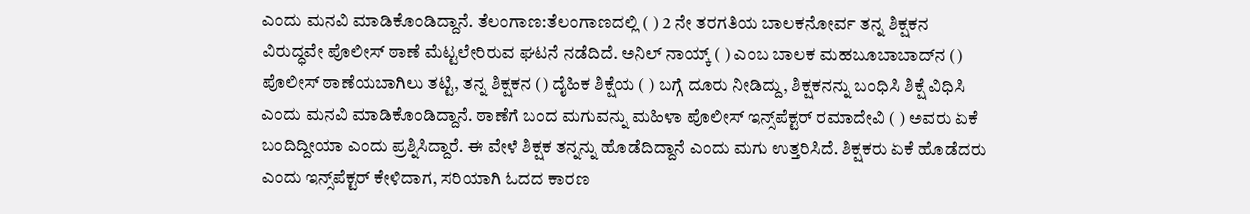ಎಂದು ಮನವಿ ಮಾಡಿಕೊಂಡಿದ್ದಾನೆ. ತೆಲಂಗಾಣ:ತೆಲಂಗಾಣದಲ್ಲಿ ( ) 2 ನೇ ತರಗತಿಯ ಬಾಲಕನೋರ್ವ ತನ್ನ ಶಿಕ್ಷಕನ ವಿರುದ್ಧವೇ ಪೊಲೀಸ್ ಠಾಣೆ ಮೆಟ್ಟಲೇರಿರುವ ಘಟನೆ ನಡೆದಿದೆ. ಅನಿಲ್ ನಾಯ್ಕ್ ( ) ಎಂಬ ಬಾಲಕ ಮಹಬೂಬಾಬಾದ್‌ನ () ಪೊಲೀಸ್ ಠಾಣೆಯಬಾಗಿಲು ತಟ್ಟಿ, ತನ್ನ ಶಿಕ್ಷಕನ () ದೈಹಿಕ ಶಿಕ್ಷೆಯ ( ) ಬಗ್ಗೆ ದೂರು ನೀಡಿದ್ದು, ಶಿಕ್ಷಕನನ್ನು ಬಂಧಿಸಿ ಶಿಕ್ಷೆ ವಿಧಿಸಿ ಎಂದು ಮನವಿ ಮಾಡಿಕೊಂಡಿದ್ದಾನೆ. ಠಾಣೆಗೆ ಬಂದ ಮಗುವನ್ನು ಮಹಿಳಾ ಪೊಲೀಸ್ ಇನ್ಸ್‌ಪೆಕ್ಟರ್ ರಮಾದೇವಿ ( ) ಅವರು ಏಕೆ ಬಂದಿದ್ದೀಯಾ ಎಂದು ಪ್ರಶ್ನಿಸಿದ್ದಾರೆ. ಈ ವೇಳೆ ಶಿಕ್ಷಕ ತನ್ನನ್ನು ಹೊಡೆದಿದ್ದಾನೆ ಎಂದು ಮಗು ಉತ್ತರಿಸಿದೆ. ಶಿಕ್ಷಕರು ಏಕೆ ಹೊಡೆದರು ಎಂದು ಇನ್ಸ್‌ಪೆಕ್ಟರ್ ಕೇಳಿದಾಗ, ಸರಿಯಾಗಿ ಓದದ ಕಾರಣ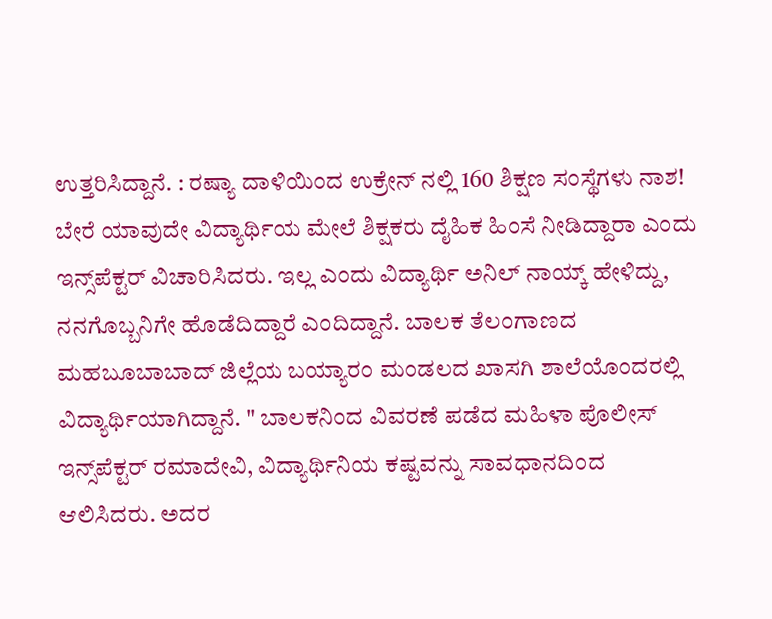ಉತ್ತರಿಸಿದ್ದಾನೆ. : ರಷ್ಯಾ ದಾಳಿಯಿಂದ ಉಕ್ರೇನ್ ನಲ್ಲಿ 160 ಶಿಕ್ಷಣ ಸಂಸ್ಥೆಗಳು ನಾಶ! ಬೇರೆ ಯಾವುದೇ ವಿದ್ಯಾರ್ಥಿಯ ಮೇಲೆ ಶಿಕ್ಷಕರು ದೈಹಿಕ ಹಿಂಸೆ ನೀಡಿದ್ದಾರಾ ಎಂದು ಇನ್ಸ್‌ಪೆಕ್ಟರ್ ವಿಚಾರಿಸಿದರು. ಇಲ್ಲ ಎಂದು ವಿದ್ಯಾರ್ಥಿ ಅನಿಲ್ ನಾಯ್ಕ್ ಹೇಳಿದ್ದು, ನನಗೊಬ್ಬನಿಗೇ ಹೊಡೆದಿದ್ದಾರೆ ಎಂದಿದ್ದಾನೆ. ಬಾಲಕ ತೆಲಂಗಾಣದ ಮಹಬೂಬಾಬಾದ್ ಜಿಲ್ಲೆಯ ಬಯ್ಯಾರಂ ಮಂಡಲದ ಖಾಸಗಿ ಶಾಲೆಯೊಂದರಲ್ಲಿ ವಿದ್ಯಾರ್ಥಿಯಾಗಿದ್ದಾನೆ. " ಬಾಲಕನಿಂದ ವಿವರಣೆ ಪಡೆದ ಮಹಿಳಾ ಪೊಲೀಸ್ ಇನ್ಸ್‌ಪೆಕ್ಟರ್ ರಮಾದೇವಿ, ವಿದ್ಯಾರ್ಥಿನಿಯ ಕಷ್ಟವನ್ನು ಸಾವಧಾನದಿಂದ ಆಲಿಸಿದರು. ಅದರ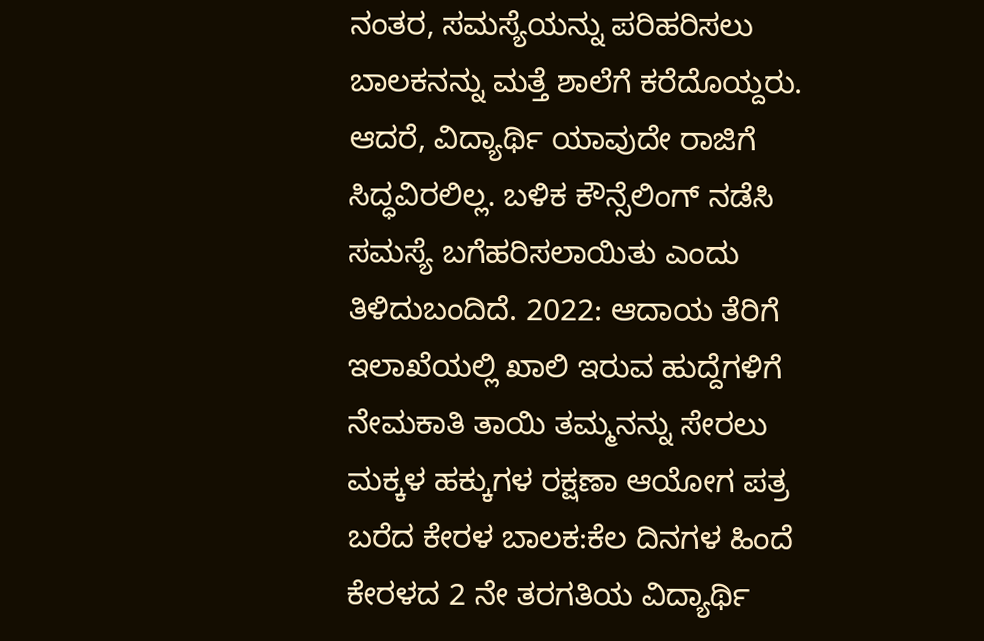ನಂತರ, ಸಮಸ್ಯೆಯನ್ನು ಪರಿಹರಿಸಲು ಬಾಲಕನನ್ನು ಮತ್ತೆ ಶಾಲೆಗೆ ಕರೆದೊಯ್ದರು. ಆದರೆ, ವಿದ್ಯಾರ್ಥಿ ಯಾವುದೇ ರಾಜಿಗೆ ಸಿದ್ಧವಿರಲಿಲ್ಲ. ಬಳಿಕ ಕೌನ್ಸೆಲಿಂಗ್ ನಡೆಸಿ ಸಮಸ್ಯೆ ಬಗೆಹರಿಸಲಾಯಿತು ಎಂದು ತಿಳಿದುಬಂದಿದೆ. 2022: ಆದಾಯ ತೆರಿಗೆ ಇಲಾಖೆಯಲ್ಲಿ ಖಾಲಿ ಇರುವ ಹುದ್ದೆಗಳಿಗೆ ನೇಮಕಾತಿ ತಾಯಿ ತಮ್ಮನನ್ನು ಸೇರಲು ಮಕ್ಕಳ ಹಕ್ಕುಗಳ ರಕ್ಷಣಾ ಆಯೋಗ ಪತ್ರ ಬರೆದ ಕೇರಳ ಬಾಲಕ:ಕೆಲ ದಿನಗಳ ಹಿಂದೆ ಕೇರಳದ 2 ನೇ ತರಗತಿಯ ವಿದ್ಯಾರ್ಥಿ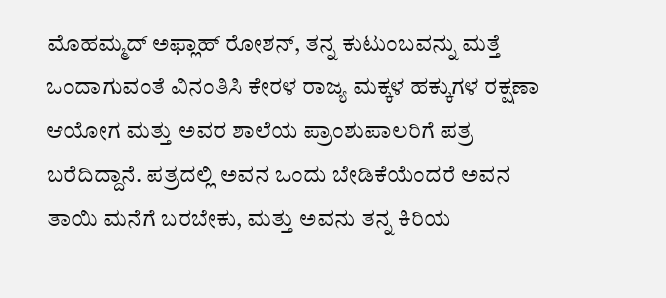ಮೊಹಮ್ಮದ್ ಅಫ್ಲಾಹ್ ರೋಶನ್, ತನ್ನ ಕುಟುಂಬವನ್ನು ಮತ್ತೆ ಒಂದಾಗುವಂತೆ ವಿನಂತಿಸಿ ಕೇರಳ ರಾಜ್ಯ ಮಕ್ಕಳ ಹಕ್ಕುಗಳ ರಕ್ಷಣಾ ಆಯೋಗ ಮತ್ತು ಅವರ ಶಾಲೆಯ ಪ್ರಾಂಶುಪಾಲರಿಗೆ ಪತ್ರ ಬರೆದಿದ್ದಾನೆ. ಪತ್ರದಲ್ಲಿ ಅವನ ಒಂದು ಬೇಡಿಕೆಯೆಂದರೆ ಅವನ ತಾಯಿ ಮನೆಗೆ ಬರಬೇಕು, ಮತ್ತು ಅವನು ತನ್ನ ಕಿರಿಯ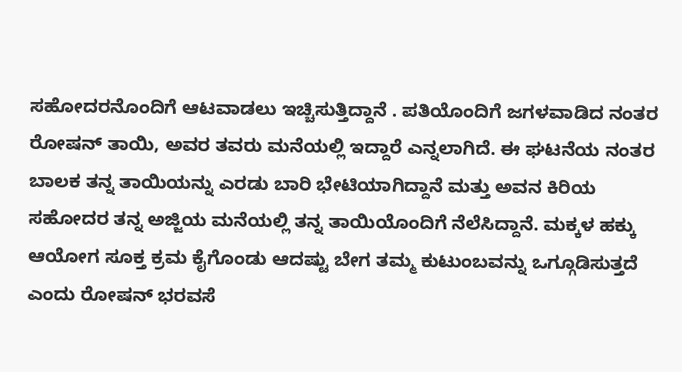ಸಹೋದರನೊಂದಿಗೆ ಆಟವಾಡಲು ಇಚ್ಚಿಸುತ್ತಿದ್ದಾನೆ . ಪತಿಯೊಂದಿಗೆ ಜಗಳವಾಡಿದ ನಂತರ ರೋಷನ್ ತಾಯಿ, ಅವರ ತವರು ಮನೆಯಲ್ಲಿ ಇದ್ದಾರೆ ಎನ್ನಲಾಗಿದೆ. ಈ ಘಟನೆಯ ನಂತರ ಬಾಲಕ ತನ್ನ ತಾಯಿಯನ್ನು ಎರಡು ಬಾರಿ ಭೇಟಿಯಾಗಿದ್ದಾನೆ ಮತ್ತು ಅವನ ಕಿರಿಯ ಸಹೋದರ ತನ್ನ ಅಜ್ಜಿಯ ಮನೆಯಲ್ಲಿ ತನ್ನ ತಾಯಿಯೊಂದಿಗೆ ನೆಲೆಸಿದ್ದಾನೆ. ಮಕ್ಕಳ ಹಕ್ಕು ಆಯೋಗ ಸೂಕ್ತ ಕ್ರಮ ಕೈಗೊಂಡು ಆದಷ್ಟು ಬೇಗ ತಮ್ಮ ಕುಟುಂಬವನ್ನು ಒಗ್ಗೂಡಿಸುತ್ತದೆ ಎಂದು ರೋಷನ್ ಭರವಸೆ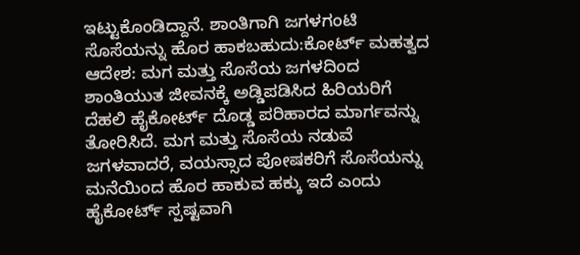ಇಟ್ಟುಕೊಂಡಿದ್ದಾನೆ. ಶಾಂತಿಗಾಗಿ ಜಗಳಗಂಟಿ ಸೊಸೆಯನ್ನು ಹೊರ ಹಾಕಬಹುದು:ಕೋರ್ಟ್‌ ಮಹತ್ವದ ಆದೇಶ: ಮಗ ಮತ್ತು ಸೊಸೆಯ ಜಗಳದಿಂದ ಶಾಂತಿಯುತ ಜೀವನಕ್ಕೆ ಅಡ್ಡಿಪಡಿಸಿದ ಹಿರಿಯರಿಗೆ ದೆಹಲಿ ಹೈಕೋರ್ಟ್ ದೊಡ್ಡ ಪರಿಹಾರದ ಮಾರ್ಗವನ್ನು ತೋರಿಸಿದೆ. ಮಗ ಮತ್ತು ಸೊಸೆಯ ನಡುವೆ ಜಗಳವಾದರೆ, ವಯಸ್ಸಾದ ಪೋಷಕರಿಗೆ ಸೊಸೆಯನ್ನು ಮನೆಯಿಂದ ಹೊರ ಹಾಕುವ ಹಕ್ಕು ಇದೆ ಎಂದು ಹೈಕೋರ್ಟ್ ಸ್ಪಷ್ಟವಾಗಿ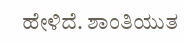ಹೇಳಿದೆ. ಶಾಂತಿಯುತ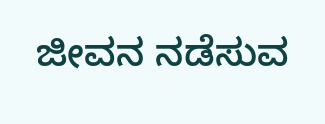ಜೀವನ ನಡೆಸುವ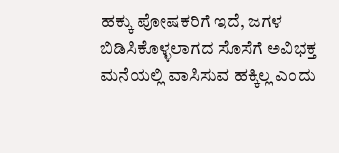ಹಕ್ಕು ಪೋಷಕರಿಗೆ ಇದೆ, ಜಗಳ ಬಿಡಿಸಿಕೊಳ್ಳಲಾಗದ ಸೊಸೆಗೆ ಅವಿಭಕ್ತ ಮನೆಯಲ್ಲಿ ವಾಸಿಸುವ ಹಕ್ಕಿಲ್ಲ ಎಂದು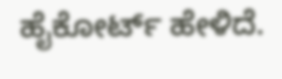ಹೈಕೋರ್ಟ್ ಹೇಳಿದೆ.